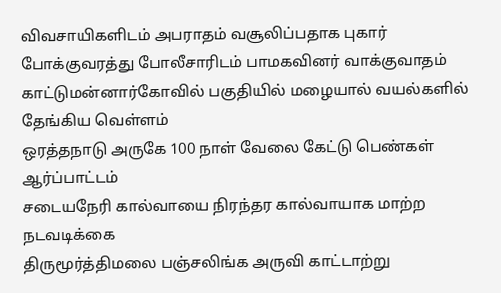விவசாயிகளிடம் அபராதம் வசூலிப்பதாக புகார் போக்குவரத்து போலீசாரிடம் பாமகவினர் வாக்குவாதம்
காட்டுமன்னார்கோவில் பகுதியில் மழையால் வயல்களில் தேங்கிய வெள்ளம்
ஒரத்தநாடு அருகே 100 நாள் வேலை கேட்டு பெண்கள் ஆர்ப்பாட்டம்
சடையநேரி கால்வாயை நிரந்தர கால்வாயாக மாற்ற நடவடிக்கை
திருமூர்த்திமலை பஞ்சலிங்க அருவி காட்டாற்று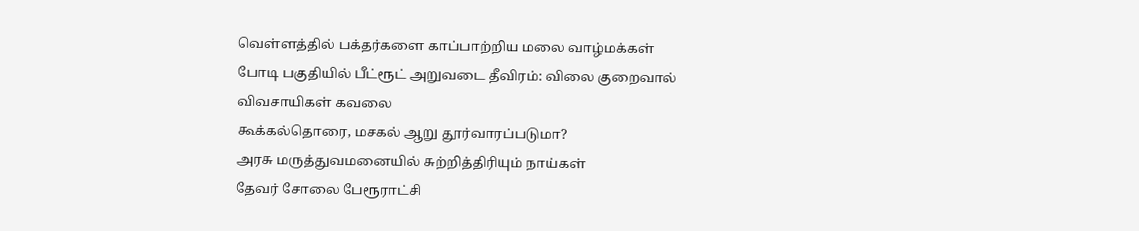வெள்ளத்தில் பக்தர்களை காப்பாற்றிய மலை வாழ்மக்கள்
போடி பகுதியில் பீட்ரூட் அறுவடை தீவிரம்: விலை குறைவால் விவசாயிகள் கவலை
கூக்கல்தொரை, மசகல் ஆறு தூர்வாரப்படுமா?
அரசு மருத்துவமனையில் சுற்றித்திரியும் நாய்கள்
தேவர் சோலை பேரூராட்சி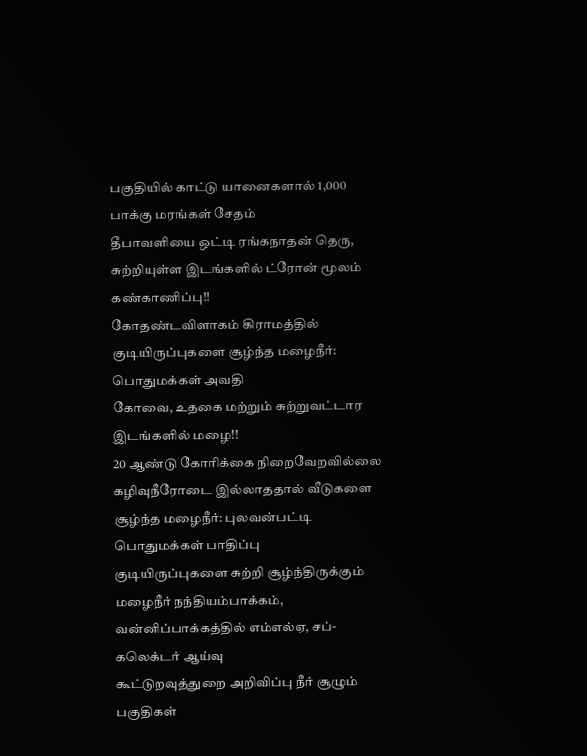பகுதியில் காட்டு யானைகளால் 1,000 பாக்கு மரங்கள் சேதம்
தீபாவளியை ஒட்டி ரங்கநாதன் தெரு, சுற்றியுள்ள இடங்களில் ட்ரோன் மூலம் கண்காணிப்பு!!
கோதண்டவிளாகம் கிராமத்தில் குடியிருப்புகளை சூழ்ந்த மழைநீர்: பொதுமக்கள் அவதி
கோவை, உதகை மற்றும் சுற்றுவட்டார இடங்களில் மழை!!
20 ஆண்டு கோரிக்கை நிறைவேறவில்லை கழிவுநீரோடை இல்லாததால் வீடுகளை சூழ்ந்த மழைநீர்: புலவன்பட்டி பொதுமக்கள் பாதிப்பு
குடியிருப்புகளை சுற்றி சூழ்ந்திருக்கும் மழைநீர் நந்தியம்பாக்கம், வன்னிப்பாக்கத்தில் எம்எல்ஏ, சப்-கலெக்டர் ஆய்வு
கூட்டுறவுத்துறை அறிவிப்பு நீர் சூழும் பகுதிகள்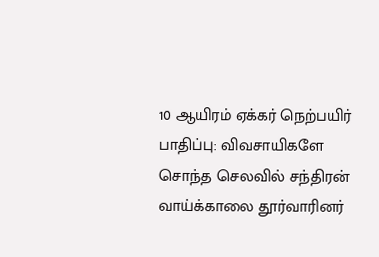10 ஆயிரம் ஏக்கர் நெற்பயிர் பாதிப்பு: விவசாயிகளே சொந்த செலவில் சந்திரன் வாய்க்காலை தூர்வாரினர்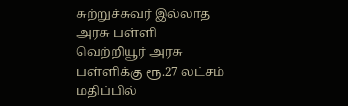சுற்றுச்சுவர் இல்லாத அரசு பள்ளி
வெற்றியூர் அரசு பள்ளிக்கு ரூ.27 லட்சம் மதிப்பில்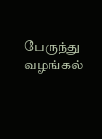பேருந்து வழங்கல்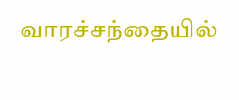வாரச்சந்தையில்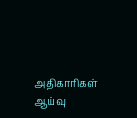அதிகாரிகள் ஆய்வு